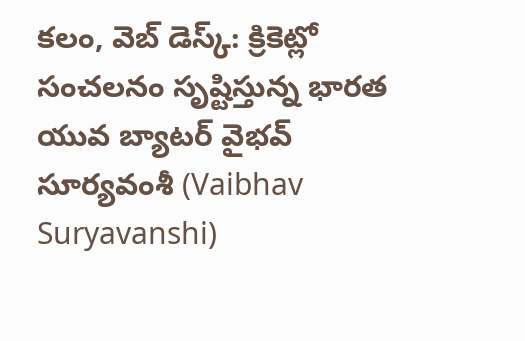కలం, వెబ్ డెస్క్: క్రికెట్లో సంచలనం సృష్టిస్తున్న భారత యువ బ్యాటర్ వైభవ్ సూర్యవంశీ (Vaibhav Suryavanshi)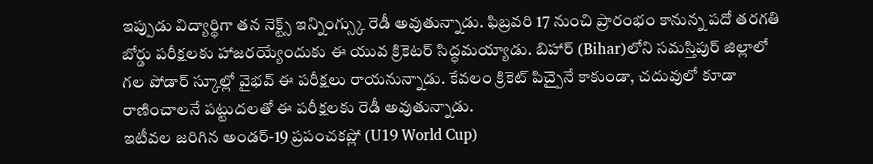ఇప్పుడు విద్యార్థిగా తన నెక్ట్స్ ఇన్నింగ్స్కు రెడీ అవుతున్నాడు. ఫిబ్రవరి 17 నుంచి ప్రారంభం కానున్న పదో తరగతి బోర్డు పరీక్షలకు హాజరయ్యేందుకు ఈ యువ క్రికెటర్ సిద్ధమయ్యాడు. బిహార్ (Bihar)లోని సమస్తిపుర్ జిల్లాలో గల పోడార్ స్కూల్లో వైభవ్ ఈ పరీక్షలు రాయనున్నాడు. కేవలం క్రికెట్ పిచ్పైనే కాకుండా, చదువులో కూడా రాణించాలనే పట్టుదలతో ఈ పరీక్షలకు రెడీ అవుతున్నాడు.
ఇటీవల జరిగిన అండర్-19 ప్రపంచకప్లో (U19 World Cup)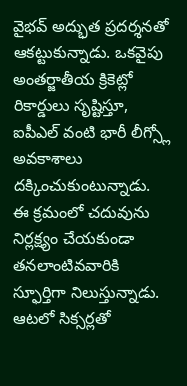వైభవ్ అద్భుత ప్రదర్శనతో ఆకట్టుకున్నాడు. ఒకవైపు అంతర్జాతీయ క్రికెట్లో రికార్డులు సృష్టిస్తూ, ఐపీఎల్ వంటి భారీ లీగ్స్లో అవకాశాలు దక్కించుకుంటున్నాడు. ఈ క్రమంలో చదువును నిర్లక్ష్యం చేయకుండా తనలాంటివవారికి స్ఫూర్తిగా నిలుస్తున్నాడు. ఆటలో సిక్సర్లతో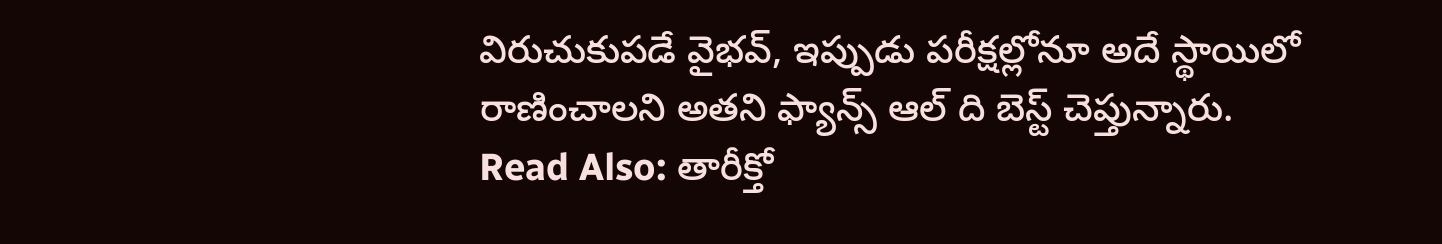విరుచుకుపడే వైభవ్, ఇప్పుడు పరీక్షల్లోనూ అదే స్థాయిలో రాణించాలని అతని ఫ్యాన్స్ ఆల్ ది బెస్ట్ చెప్తున్నారు.
Read Also: తారీక్తో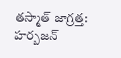తస్మాత్ జాగ్రత్త: హర్బజన్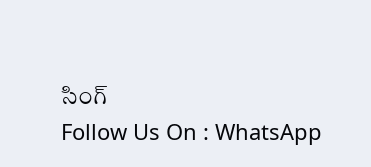సింగ్
Follow Us On : WhatsApp